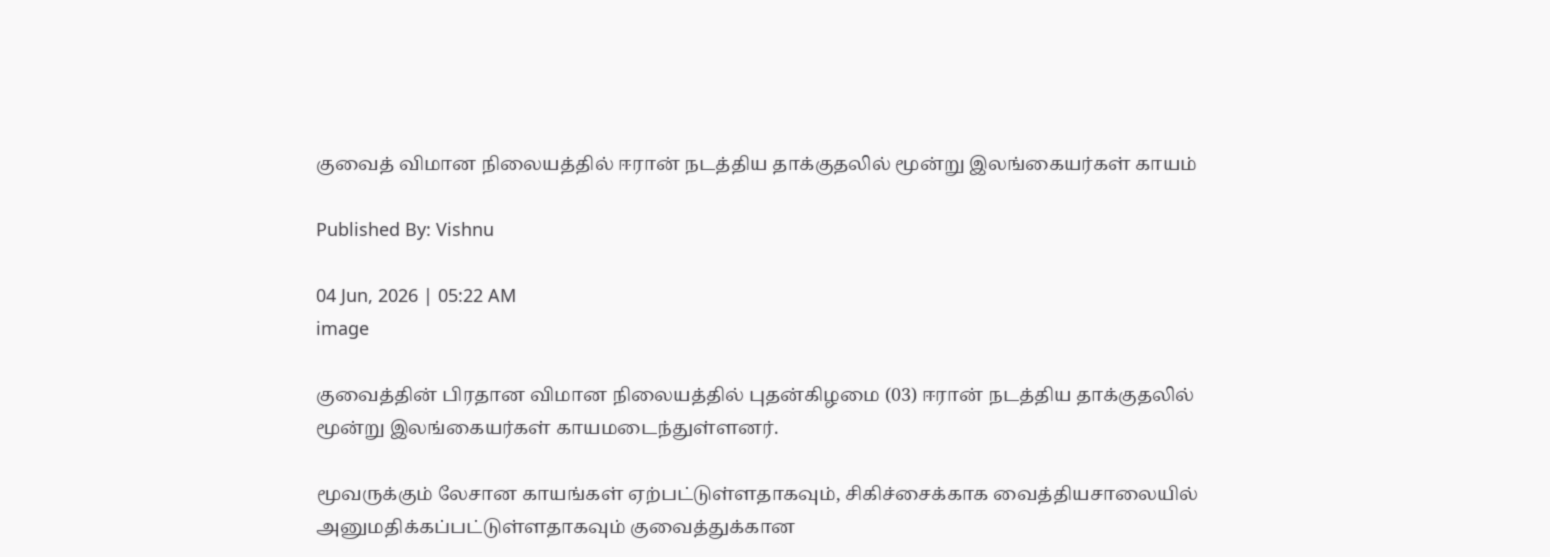குவைத் விமான நிலையத்தில் ஈரான் நடத்திய தாக்குதலில் மூன்று இலங்கையர்கள் காயம்

Published By: Vishnu

04 Jun, 2026 | 05:22 AM
image

குவைத்தின் பிரதான விமான நிலையத்தில் புதன்கிழமை (03) ஈரான் நடத்திய தாக்குதலில் மூன்று இலங்கையர்கள் காயமடைந்துள்ளனர்.

மூவருக்கும் லேசான காயங்கள் ஏற்பட்டுள்ளதாகவும், சிகிச்சைக்காக வைத்தியசாலையில் அனுமதிக்கப்பட்டுள்ளதாகவும் குவைத்துக்கான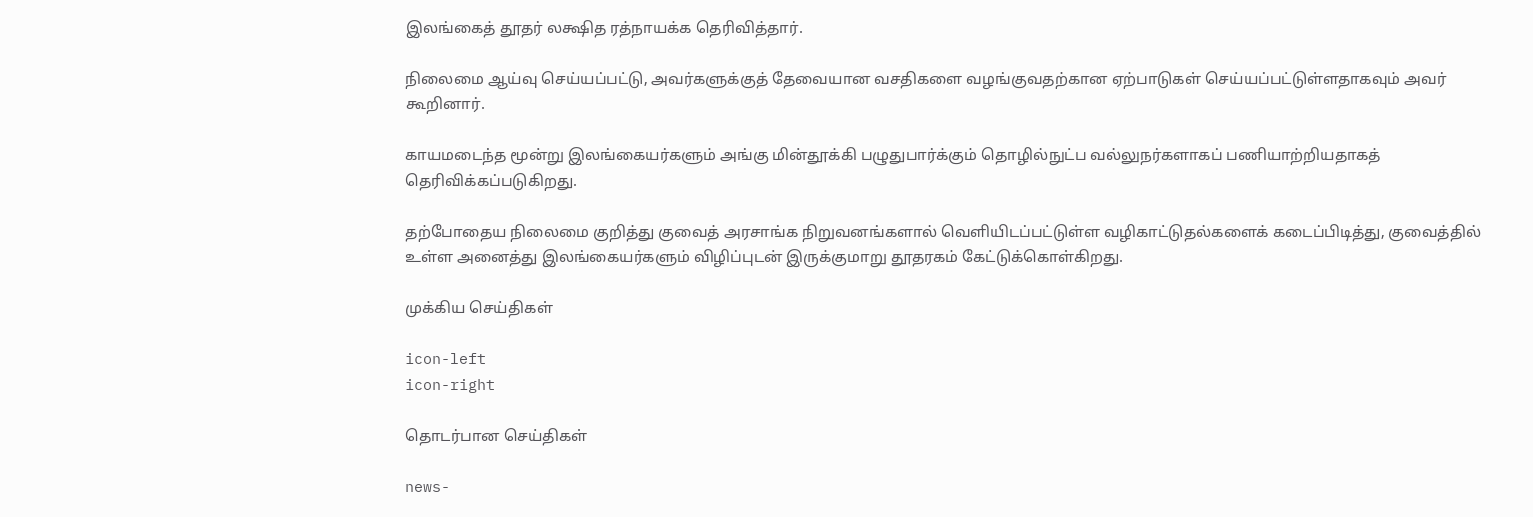இலங்கைத் தூதர் லக்ஷித ரத்நாயக்க தெரிவித்தார்.

நிலைமை ஆய்வு செய்யப்பட்டு, அவர்களுக்குத் தேவையான வசதிகளை வழங்குவதற்கான ஏற்பாடுகள் செய்யப்பட்டுள்ளதாகவும் அவர் கூறினார்.

காயமடைந்த மூன்று இலங்கையர்களும் அங்கு மின்தூக்கி பழுதுபார்க்கும் தொழில்நுட்ப வல்லுநர்களாகப் பணியாற்றியதாகத் தெரிவிக்கப்படுகிறது.

தற்போதைய நிலைமை குறித்து குவைத் அரசாங்க நிறுவனங்களால் வெளியிடப்பட்டுள்ள வழிகாட்டுதல்களைக் கடைப்பிடித்து, குவைத்தில் உள்ள அனைத்து இலங்கையர்களும் விழிப்புடன் இருக்குமாறு தூதரகம் கேட்டுக்கொள்கிறது.

முக்கிய செய்திகள்

icon-left
icon-right

தொடர்பான செய்திகள்

news-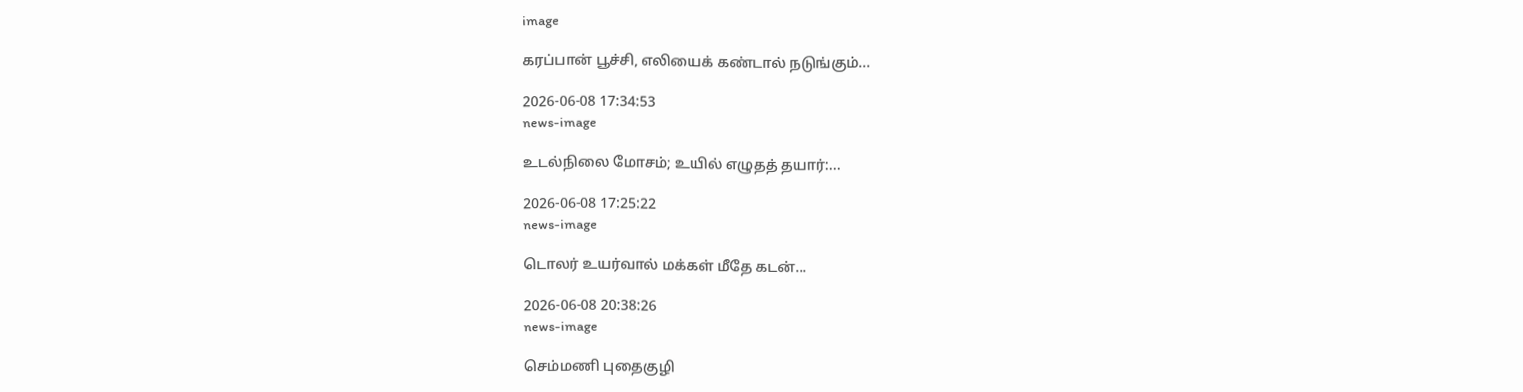image

கரப்பான் பூச்சி, எலியைக் கண்டால் நடுங்கும்...

2026-06-08 17:34:53
news-image

உடல்நிலை மோசம்; உயில் எழுதத் தயார்:...

2026-06-08 17:25:22
news-image

டொலர் உயர்வால் மக்கள் மீதே கடன்...

2026-06-08 20:38:26
news-image

செம்மணி புதைகுழி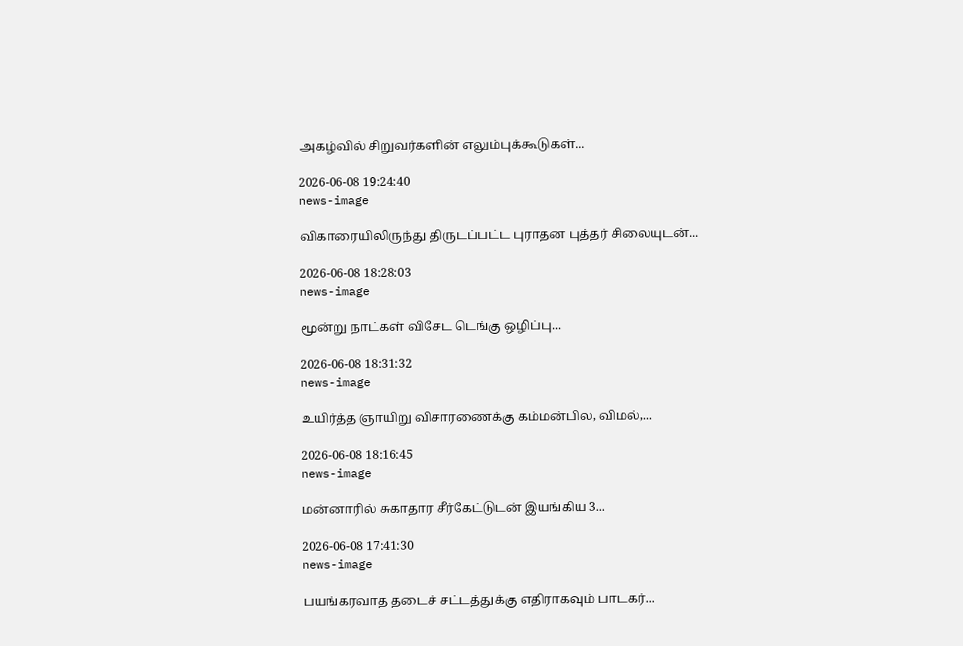அகழ்வில் சிறுவர்களின் எலும்புக்கூடுகள்...

2026-06-08 19:24:40
news-image

விகாரையிலிருந்து திருடப்பட்ட புராதன புத்தர் சிலையுடன்...

2026-06-08 18:28:03
news-image

மூன்று நாட்கள் விசேட டெங்கு ஒழிப்பு...

2026-06-08 18:31:32
news-image

உயிர்த்த ஞாயிறு விசாரணைக்கு கம்மன்பில, விமல்,...

2026-06-08 18:16:45
news-image

மன்னாரில் சுகாதார சீர்கேட்டுடன் இயங்கிய 3...

2026-06-08 17:41:30
news-image

பயங்கரவாத தடைச் சட்டத்துக்கு எதிராகவும் பாடகர்...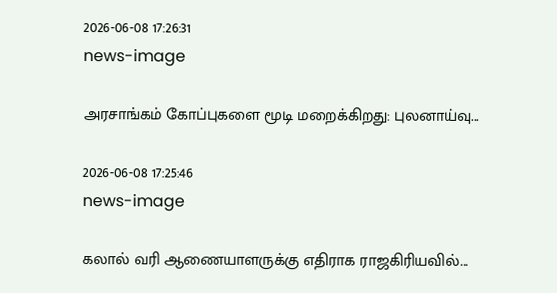2026-06-08 17:26:31
news-image

அரசாங்கம் கோப்புகளை மூடி மறைக்கிறது: புலனாய்வு...

2026-06-08 17:25:46
news-image

கலால் வரி ஆணையாளருக்கு எதிராக ராஜகிரியவில்...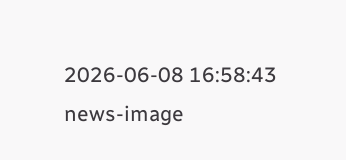2026-06-08 16:58:43
news-image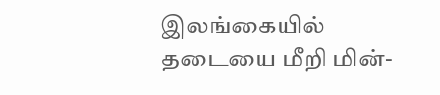இலங்கையில் தடையை மீறி மின்-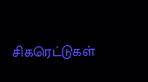சிகரெட்டுகள்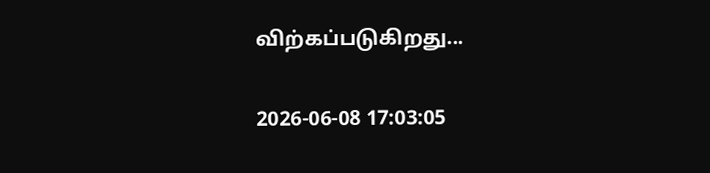விற்கப்படுகிறது...

2026-06-08 17:03:05